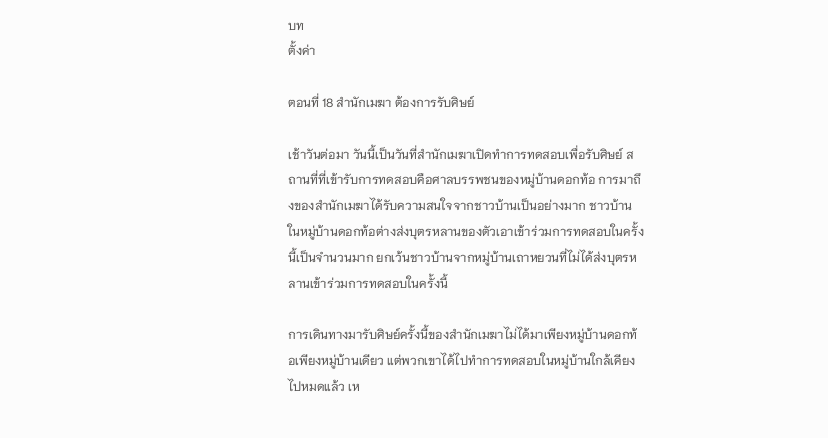บท
ตั้งค่า

ตอนที่ 18 สำนักเมฆา ต้องการรับศิษย์

เช้าวันต่อมา วันนี้เป็นวันที่สำนักเมฆาเปิดทำการทดสอบเพื่อรับศิษย์ สถานที่ที่เข้ารับการทดสอบคือศาลบรรพชนของหมู่บ้านดอกท้อ การมาถึงของสำนักเมฆาได้รับความสนใจจากชาวบ้านเป็นอย่างมาก ชาวบ้านในหมู่บ้านดอกท้อต่างส่งบุตรหลานของตัวเอาเข้าร่วมการทดสอบในครั้งนี้เป็นจำนวนมาก ยกเว้นชาวบ้านจากหมู่บ้านเถาหยวนที่ไม่ได้ส่งบุตรหลานเข้าร่วมการทดสอบในครั้งนี้

การเดินทางมารับศิษย์ครั้งนี้ของสำนักเมฆาไม่ได้มาเพียงหมู่บ้านดอกท้อเพียงหมู่บ้านเดียว แต่พวกเขาได้ไปทำการทดสอบในหมู่บ้านใกล้เคียงไปหมดแล้ว เห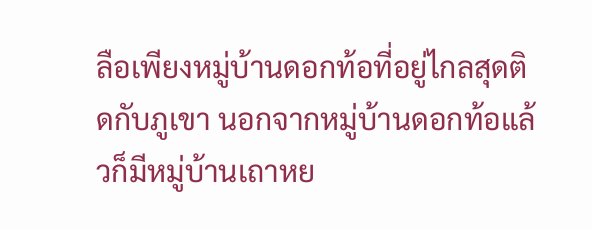ลือเพียงหมู่บ้านดอกท้อที่อยู่ไกลสุดติดกับภูเขา นอกจากหมู่บ้านดอกท้อแล้วก็มีหมู่บ้านเถาหย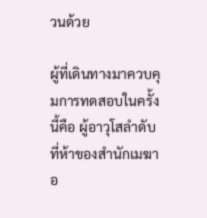วนด้วย

ผู้ที่เดินทางมาควบคุมการทดสอบในครั้งนี้คือ ผู้อาวุโสลำดับที่ห้าของสำนักเมฆา อ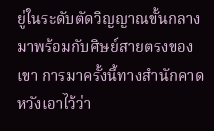ยู่ในระดับตัดวิญญาณขั้นกลาง มาพร้อมกับศิษย์สายตรงของเขา การมาครั้งนี้ทางสำนักคาดหวังเอาไว้ว่า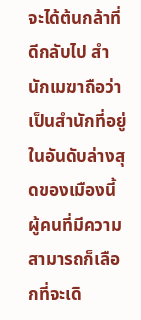จะได้ต้นกล้าที่ดีกลับไป สำนักเมฆาถือว่าเป็นสำนักที่อยู่ในอันดับล่างสุดของเมืองนี้ ผู้คนที่มีความสามารถก็เลือกที่จะเดิ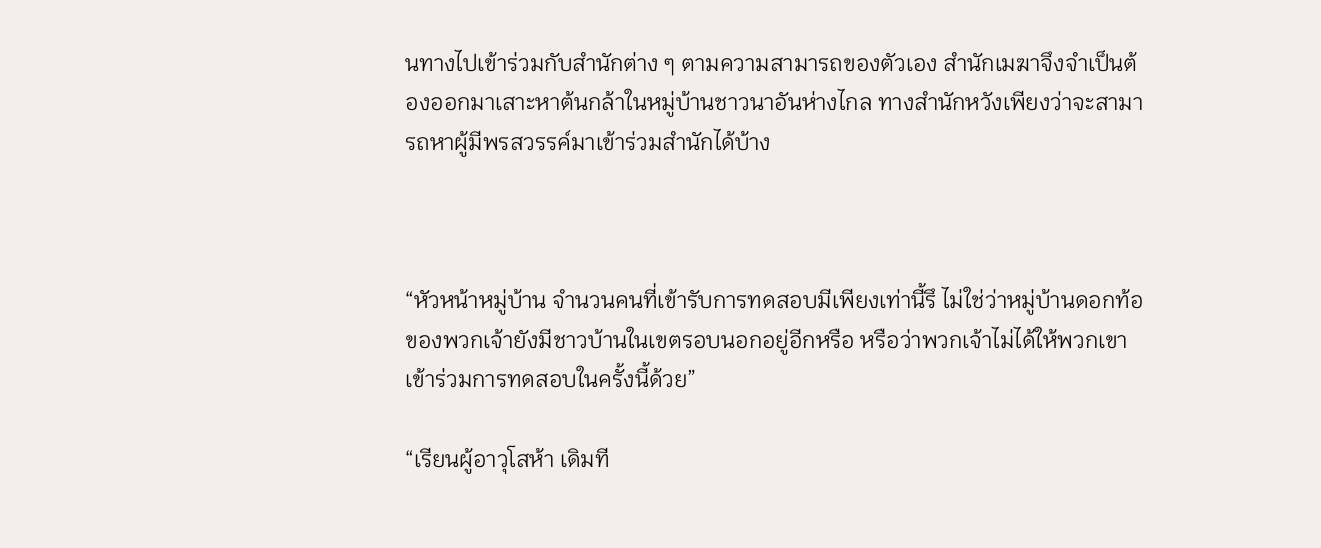นทางไปเข้าร่วมกับสำนักต่าง ๆ ตามความสามารถของตัวเอง สำนักเมฆาจึงจำเป็นต้องออกมาเสาะหาต้นกล้าในหมู่บ้านชาวนาอันห่างไกล ทางสำนักหวังเพียงว่าจะสามารถหาผู้มีพรสวรรค์มาเข้าร่วมสำนักได้บ้าง



“หัวหน้าหมู่บ้าน จำนวนคนที่เข้ารับการทดสอบมีเพียงเท่านี้รึ ไม่ใช่ว่าหมู่บ้านดอกท้อของพวกเจ้ายังมีชาวบ้านในเขตรอบนอกอยู่อีกหรือ หรือว่าพวกเจ้าไม่ได้ให้พวกเขาเข้าร่วมการทดสอบในครั้งนี้ด้วย”

“เรียนผู้อาวุโสห้า เดิมที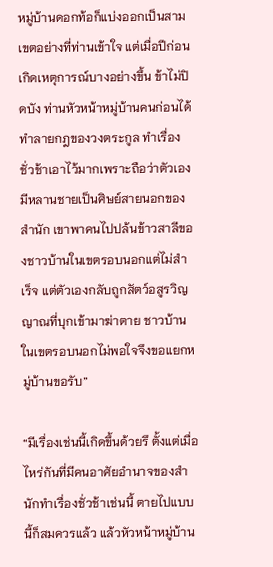หมู่บ้านดอกท้อก็แบ่งออกเป็นสามเขตอย่างที่ท่านเข้าใจ แต่เมื่อปีก่อนเกิดเหตุการณ์บางอย่างขึ้น ข้าไม่ปิดบัง ท่านหัวหน้าหมู่บ้านคนก่อนได้ทำลายกฎของวงตระกูล ทำเรื่องชั่วช้าเอาไว้มากเพราะถือว่าตัวเองมีหลานชายเป็นศิษย์สายนอกของสำนัก เขาพาคนไปปล้นข้าวสาลีของชาวบ้านในเขตรอบนอกแต่ไม่สำเร็จ แต่ตัวเองกลับถูกสัตว์อสูรวิญญาณที่บุกเข้ามาฆ่าตาย ชาวบ้านในเขตรอบนอกไม่พอใจจึงขอแยกหมู่บ้านขอรับ”

“มีเรื่องเช่นนี้เกิดขึ้นด้วยรึ ตั้งแต่เมื่อไหร่กันที่มีคนอาศัยอำนาจของสำนักทำเรื่องชั่วช้าเช่นนี้ ตายไปแบบนี้ก็สมควรแล้ว แล้วหัวหน้าหมู่บ้าน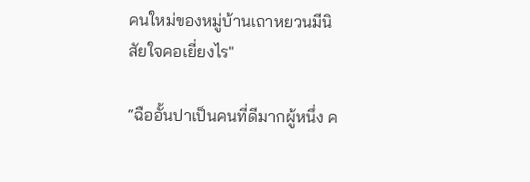คนใหม่ของหมู่บ้านเถาหยวนมีนิสัยใจคอเยี่ยงไร"

“ฉืออั้นปาเป็นคนที่ดีมากผู้หนึ่ง ค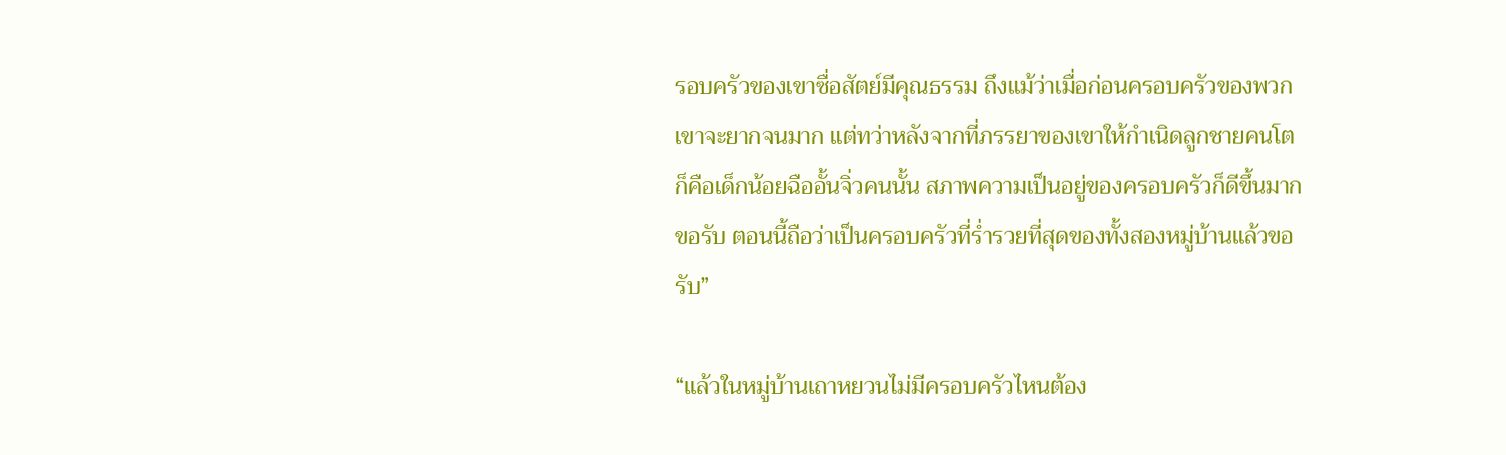รอบครัวของเขาซื่อสัตย์มีคุณธรรม ถึงแม้ว่าเมื่อก่อนครอบครัวของพวกเขาจะยากจนมาก แต่ทว่าหลังจากที่ภรรยาของเขาให้กำเนิดลูกชายคนโต ก็คือเด็กน้อยฉืออั้นจิ่วคนนั้น สภาพความเป็นอยู่ของครอบครัวก็ดีขึ้นมากขอรับ ตอนนี้ถือว่าเป็นครอบครัวที่ร่ำรวยที่สุดของทั้งสองหมู่บ้านแล้วขอรับ”

“แล้วในหมู่บ้านเถาหยวนไม่มีครอบครัวไหนต้อง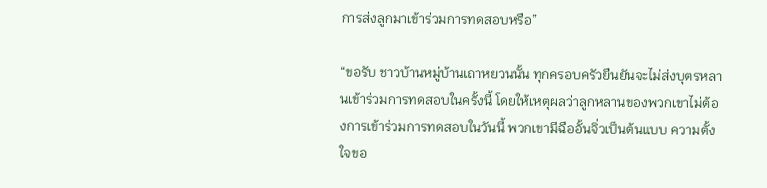การส่งลูกมาเข้าร่วมการทดสอบหรือ”

“ขอรับ ชาวบ้านหมู่บ้านเถาหยวนนั้น ทุกครอบครัวยืนยันจะไม่ส่งบุตรหลานเข้าร่วมการทดสอบในครั้งนี้ โดยให้เหตุผลว่าลูกหลานของพวกเขาไม่ต้องการเข้าร่วมการทดสอบในวันนี้ พวกเขามีฉืออั้นจิ่วเป็นต้นแบบ ความตั้งใจขอ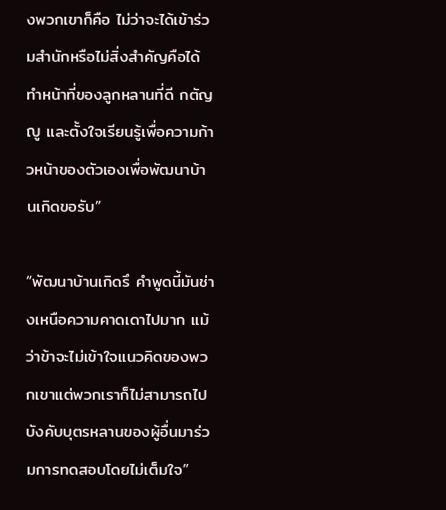งพวกเขาก็คือ ไม่ว่าจะได้เข้าร่วมสำนักหรือไม่สิ่งสำคัญคือได้ทำหน้าที่ของลูกหลานที่ดี กตัญญู และตั้งใจเรียนรู้เพื่อความก้าวหน้าของตัวเองเพื่อพัฒนาบ้านเกิดขอรับ”

“พัฒนาบ้านเกิดรึ คำพูดนี้มันช่างเหนือความคาดเดาไปมาก แม้ว่าข้าจะไม่เข้าใจแนวคิดของพวกเขาแต่พวกเราก็ไม่สามารถไปบังคับบุตรหลานของผู้อื่นมาร่วมการทดสอบโดยไม่เต็มใจ”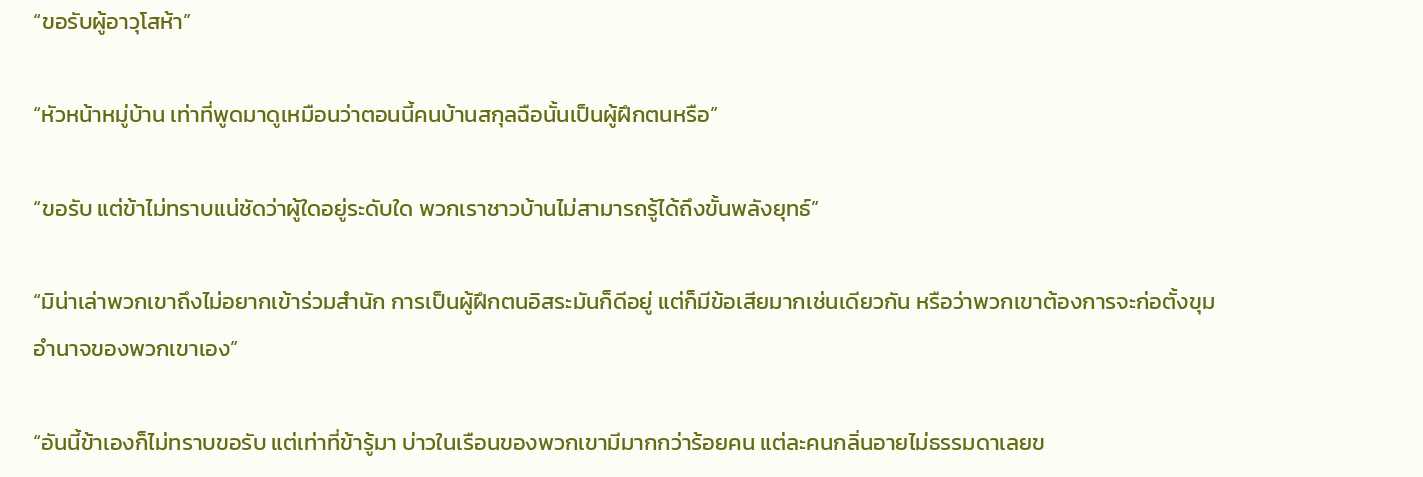“ขอรับผู้อาวุโสห้า”

“หัวหน้าหมู่บ้าน เท่าที่พูดมาดูเหมือนว่าตอนนี้คนบ้านสกุลฉือนั้นเป็นผู้ฝึกตนหรือ”

“ขอรับ แต่ข้าไม่ทราบแน่ชัดว่าผู้ใดอยู่ระดับใด พวกเราชาวบ้านไม่สามารถรู้ได้ถึงขั้นพลังยุทธ์”

“มิน่าเล่าพวกเขาถึงไม่อยากเข้าร่วมสำนัก การเป็นผู้ฝึกตนอิสระมันก็ดีอยู่ แต่ก็มีข้อเสียมากเช่นเดียวกัน หรือว่าพวกเขาต้องการจะก่อตั้งขุมอำนาจของพวกเขาเอง”

“อันนี้ข้าเองก็ไม่ทราบขอรับ แต่เท่าที่ข้ารู้มา บ่าวในเรือนของพวกเขามีมากกว่าร้อยคน แต่ละคนกลิ่นอายไม่ธรรมดาเลยข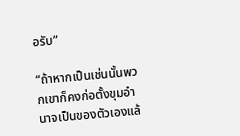อรับ”

“ถ้าหากเป็นเช่นนั้นพวกเขาก็คงก่อตั้งขุมอำนาจเป็นของตัวเองแล้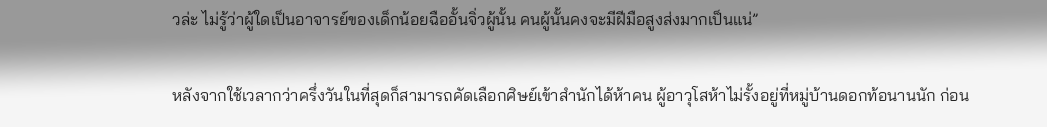วล่ะ ไม่รู้ว่าผู้ใดเป็นอาจารย์ของเด็กน้อยฉืออั้นจิ่วผู้นั้น คนผู้นั้นคงจะมีฝีมือสูงส่งมากเป็นแน่”

หลังจากใช้เวลากว่าครึ่งวันในที่สุดก็สามารถคัดเลือกศิษย์เข้าสำนักได้ห้าคน ผู้อาวุโสห้าไม่รั้งอยู่ที่หมู่บ้านดอกท้อนานนัก ก่อน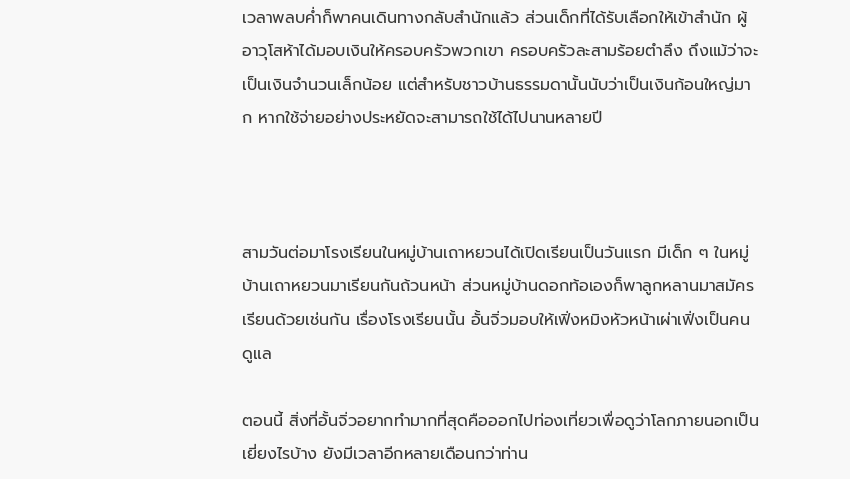เวลาพลบค่ำก็พาคนเดินทางกลับสำนักแล้ว ส่วนเด็กที่ได้รับเลือกให้เข้าสำนัก ผู้อาวุโสห้าได้มอบเงินให้ครอบครัวพวกเขา ครอบครัวละสามร้อยตำลึง ถึงแม้ว่าจะเป็นเงินจำนวนเล็กน้อย แต่สำหรับชาวบ้านธรรมดานั้นนับว่าเป็นเงินก้อนใหญ่มาก หากใช้จ่ายอย่างประหยัดจะสามารถใช้ได้ไปนานหลายปี



สามวันต่อมาโรงเรียนในหมู่บ้านเถาหยวนได้เปิดเรียนเป็นวันแรก มีเด็ก ๆ ในหมู่บ้านเถาหยวนมาเรียนกันถ้วนหน้า ส่วนหมู่บ้านดอกท้อเองก็พาลูกหลานมาสมัครเรียนด้วยเช่นกัน เรื่องโรงเรียนนั้น อั้นจิ่วมอบให้เฟิ่งหมิงหัวหน้าเผ่าเฟิ่งเป็นคนดูแล

ตอนนี้ สิ่งที่อั้นจิ่วอยากทำมากที่สุดคือออกไปท่องเที่ยวเพื่อดูว่าโลกภายนอกเป็นเยี่ยงไรบ้าง ยังมีเวลาอีกหลายเดือนกว่าท่าน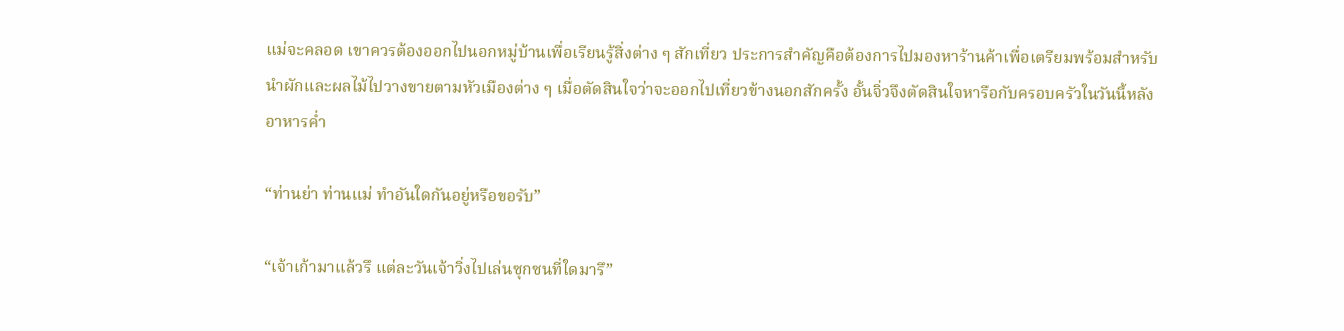แม่จะคลอด เขาควรต้องออกไปนอกหมู่บ้านเพื่อเรียนรู้สิ่งต่าง ๆ สักเที่ยว ประการสำคัญคือต้องการไปมองหาร้านค้าเพื่อเตรียมพร้อมสำหรับนำผักและผลไม้ไปวางขายตามหัวเมืองต่าง ๆ เมื่อตัดสินใจว่าจะออกไปเที่ยวข้างนอกสักครั้ง อั้นจิ่วจึงตัดสินใจหารือกับครอบครัวในวันนี้หลังอาหารค่ำ

“ท่านย่า ท่านแม่ ทำอันใดกันอยู่หรือขอรับ”

“เจ้าเก้ามาแล้วรึ แต่ละวันเจ้าวิ่งไปเล่นซุกซนที่ใดมารึ”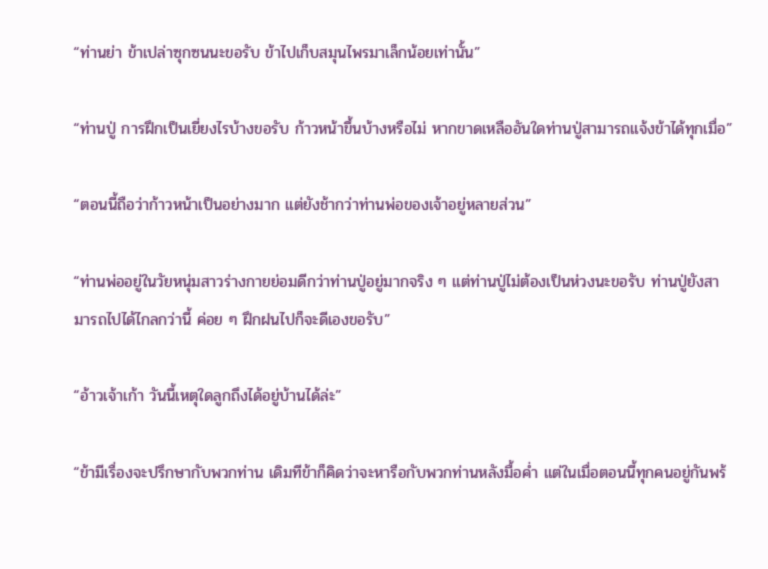“ท่านย่า ข้าเปล่าซุกซนนะขอรับ ข้าไปเก็บสมุนไพรมาเล็กน้อยเท่านั้น”

“ท่านปู่ การฝึกเป็นเยี่ยงไรบ้างขอรับ ก้าวหน้าขึ้นบ้างหรือไม่ หากขาดเหลืออันใดท่านปู่สามารถแจ้งข้าได้ทุกเมื่อ”

“ตอนนี้ถือว่าก้าวหน้าเป็นอย่างมาก แต่ยังช้ากว่าท่านพ่อของเจ้าอยู่หลายส่วน”

“ท่านพ่ออยู่ในวัยหนุ่มสาวร่างกายย่อมดีกว่าท่านปู่อยู่มากจริง ๆ แต่ท่านปู่ไม่ต้องเป็นห่วงนะขอรับ ท่านปู่ยังสามารถไปได้ไกลกว่านี้ ค่อย ๆ ฝึกฝนไปก็จะดีเองขอรับ”

“อ้าวเจ้าเก้า วันนี้เหตุใดลูกถึงได้อยู่บ้านได้ล่ะ”

“ข้ามีเรื่องจะปรึกษากับพวกท่าน เดิมทีข้าก็คิดว่าจะหารือกับพวกท่านหลังมื้อค่ำ แต่ในเมื่อตอนนี้ทุกคนอยู่กันพร้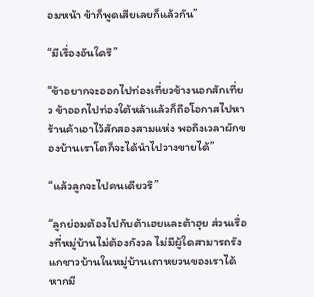อมหน้า ข้าก็พูดเสียเลยก็แล้วกัน”

“มีเรื่องอันใดรึ”

“ข้าอยากจะออกไปท่องเที่ยวข้างนอกสักเที่ยว ข้าออกไปท่องใต้หล้าแล้วก็ถือโอกาสไปหาร้านค้าเอาไว้สักสองสามแห่ง พอถึงเวลาผักของบ้านเราโตก็จะได้นำไปวางขายได้”

“แล้วลูกจะไปคนเดียวรึ”

“ลูกย่อมต้องไปกับต้าเฮยและต้าฮุย ส่วนเรื่องที่หมู่บ้านไม่ต้องกังวล ไม่มีผู้ใดสามารถรังแกชาวบ้านในหมู่บ้านเถาหยวนของเราได้ หากมี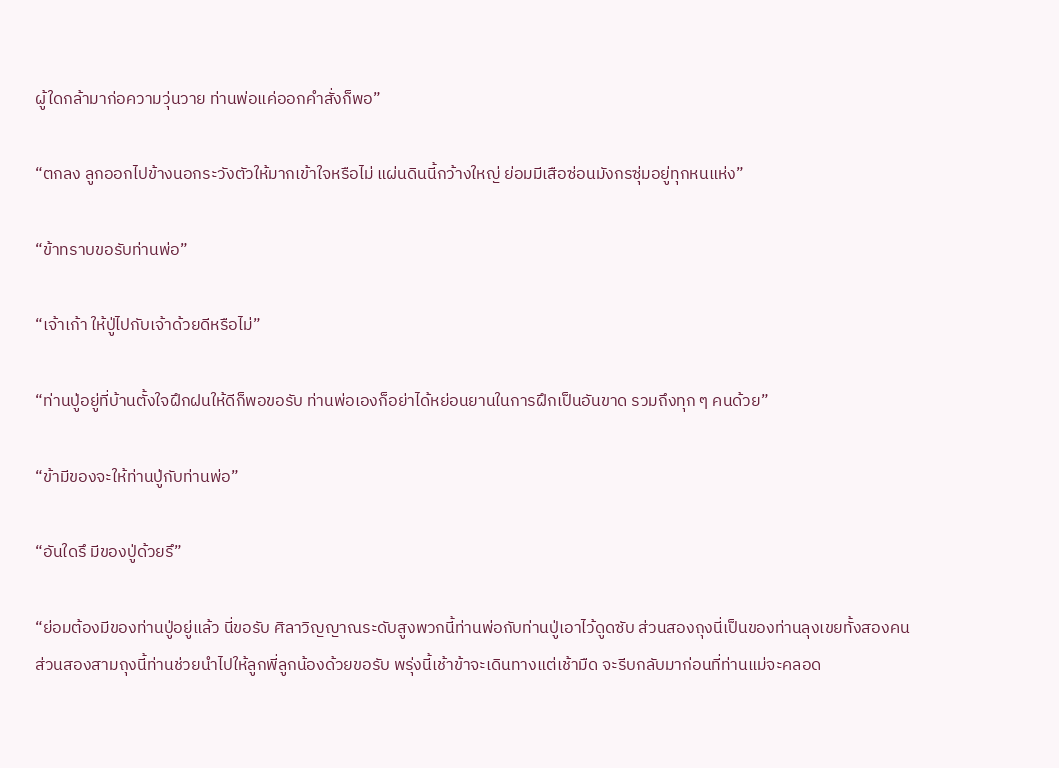ผู้ใดกล้ามาก่อความวุ่นวาย ท่านพ่อแค่ออกคำสั่งก็พอ”

“ตกลง ลูกออกไปข้างนอกระวังตัวให้มากเข้าใจหรือไม่ แผ่นดินนี้กว้างใหญ่ ย่อมมีเสือซ่อนมังกรซุ่มอยู่ทุกหนแห่ง”

“ข้าทราบขอรับท่านพ่อ”

“เจ้าเก้า ให้ปู่ไปกับเจ้าด้วยดีหรือไม่”

“ท่านปู่อยู่ที่บ้านตั้งใจฝึกฝนให้ดีก็พอขอรับ ท่านพ่อเองก็อย่าได้หย่อนยานในการฝึกเป็นอันขาด รวมถึงทุก ๆ คนด้วย”

“ข้ามีของจะให้ท่านปู่กับท่านพ่อ”

“อันใดรึ มีของปู่ด้วยรึ”

“ย่อมต้องมีของท่านปู่อยู่แล้ว นี่ขอรับ ศิลาวิญญาณระดับสูงพวกนี้ท่านพ่อกับท่านปู่เอาไว้ดูดซับ ส่วนสองถุงนี่เป็นของท่านลุงเขยทั้งสองคน ส่วนสองสามถุงนี้ท่านช่วยนำไปให้ลูกพี่ลูกน้องด้วยขอรับ พรุ่งนี้เช้าข้าจะเดินทางแต่เช้ามืด จะรีบกลับมาก่อนที่ท่านแม่จะคลอด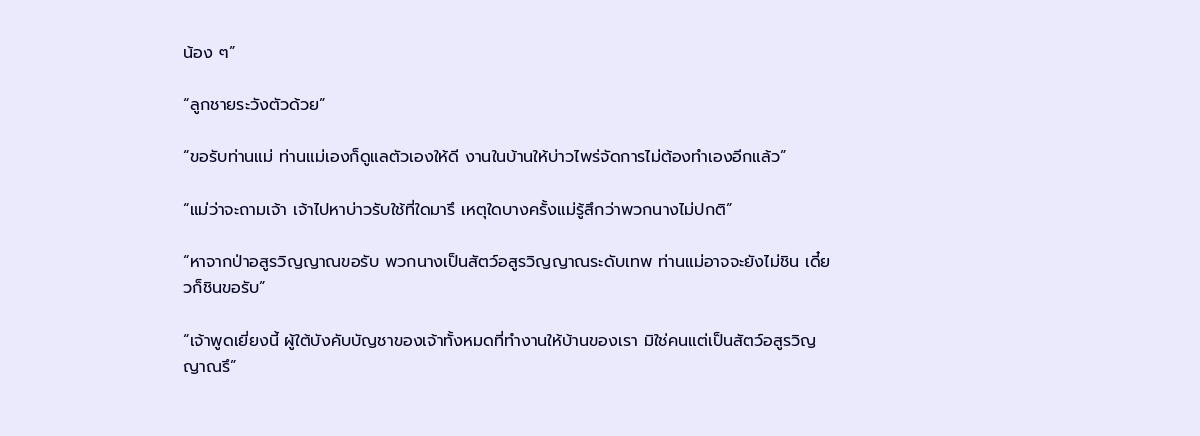น้อง ๆ”

“ลูกชายระวังตัวด้วย”

“ขอรับท่านแม่ ท่านแม่เองก็ดูแลตัวเองให้ดี งานในบ้านให้บ่าวไพร่จัดการไม่ต้องทำเองอีกแล้ว”

“แม่ว่าจะถามเจ้า เจ้าไปหาบ่าวรับใช้ที่ใดมารึ เหตุใดบางครั้งแม่รู้สึกว่าพวกนางไม่ปกติ”

“หาจากป่าอสูรวิญญาณขอรับ พวกนางเป็นสัตว์อสูรวิญญาณระดับเทพ ท่านแม่อาจจะยังไม่ชิน เดี๋ยวก็ชินขอรับ”

“เจ้าพูดเยี่ยงนี้ ผู้ใต้บังคับบัญชาของเจ้าทั้งหมดที่ทำงานให้บ้านของเรา มิใช่คนแต่เป็นสัตว์อสูรวิญญาณรึ”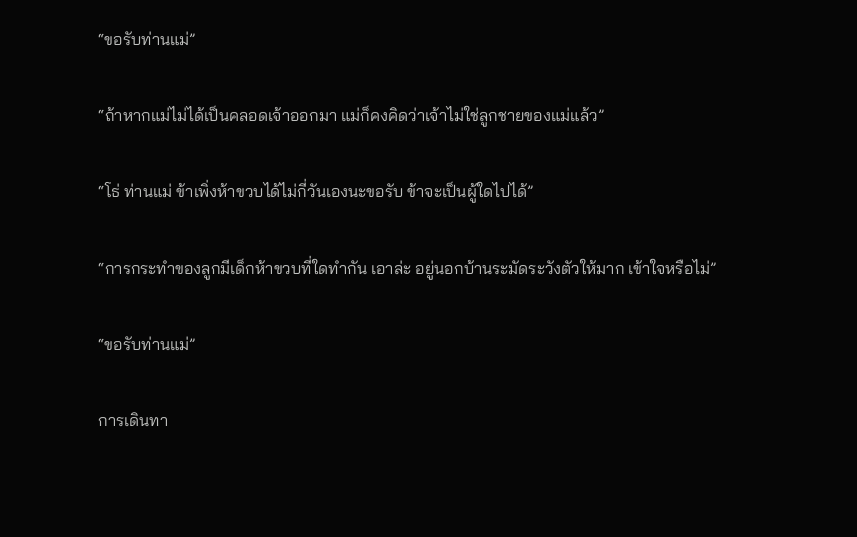“ขอรับท่านแม่”

“ถ้าหากแม่ไม่ได้เป็นคลอดเจ้าออกมา แม่ก็คงคิดว่าเจ้าไม่ใช่ลูกชายของแม่แล้ว”

“โธ่ ท่านแม่ ข้าเพิ่งห้าขวบได้ไม่กี่วันเองนะขอรับ ข้าจะเป็นผู้ใดไปได้”

“การกระทำของลูกมีเด็กห้าขวบที่ใดทำกัน เอาล่ะ อยู่นอกบ้านระมัดระวังตัวให้มาก เข้าใจหรือไม่”

“ขอรับท่านแม่”

การเดินทา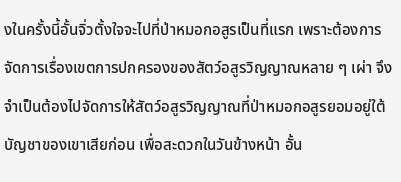งในครั้งนี้อั้นจิ่วตั้งใจจะไปที่ป่าหมอกอสูรเป็นที่แรก เพราะต้องการจัดการเรื่องเขตการปกครองของสัตว์อสูรวิญญาณหลาย ๆ เผ่า จึงจำเป็นต้องไปจัดการให้สัตว์อสูรวิญญาณที่ป่าหมอกอสูรยอมอยู่ใต้บัญชาของเขาเสียก่อน เพื่อสะดวกในวันข้างหน้า อั้น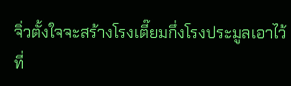จิ่วตั้งใจจะสร้างโรงเตี๊ยมกึ่งโรงประมูลเอาไว้ที่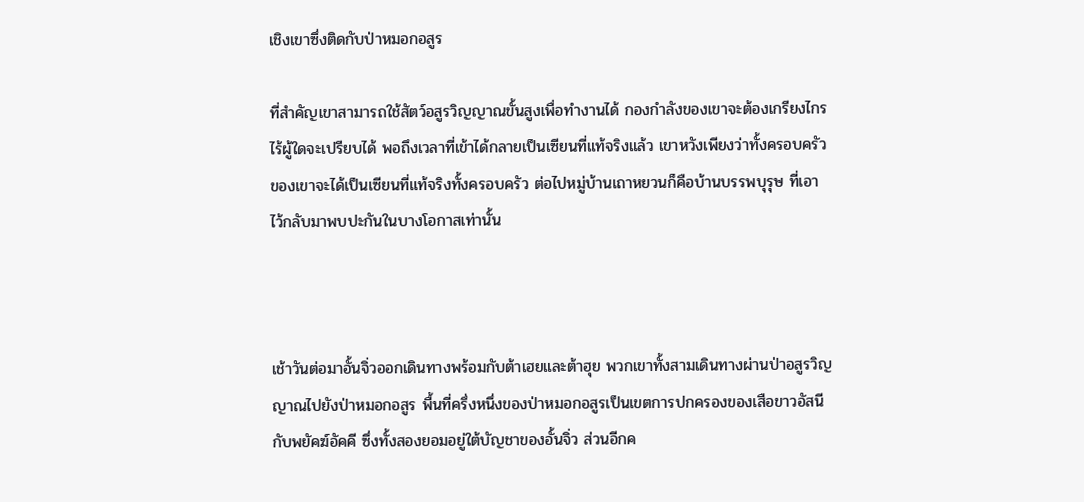เชิงเขาซึ่งติดกับป่าหมอกอสูร

ที่สำคัญเขาสามารถใช้สัตว์อสูรวิญญาณขั้นสูงเพื่อทำงานได้ กองกำลังของเขาจะต้องเกรียงไกร ไร้ผู้ใดจะเปรียบได้ พอถึงเวลาที่เข้าได้กลายเป็นเซียนที่แท้จริงแล้ว เขาหวังเพียงว่าทั้งครอบครัวของเขาจะได้เป็นเซียนที่แท้จริงทั้งครอบครัว ต่อไปหมู่บ้านเถาหยวนก็คือบ้านบรรพบุรุษ ที่เอาไว้กลับมาพบปะกันในบางโอกาสเท่านั้น



เช้าวันต่อมาอั้นจิ่วออกเดินทางพร้อมกับต้าเฮยและต้าฮุย พวกเขาทั้งสามเดินทางผ่านป่าอสูรวิญญาณไปยังป่าหมอกอสูร พื้นที่ครึ่งหนึ่งของป่าหมอกอสูรเป็นเขตการปกครองของเสือขาวอัสนีกับพยัคฆ์อัคคี ซึ่งทั้งสองยอมอยู่ใต้บัญชาของอั้นจิ่ว ส่วนอีกค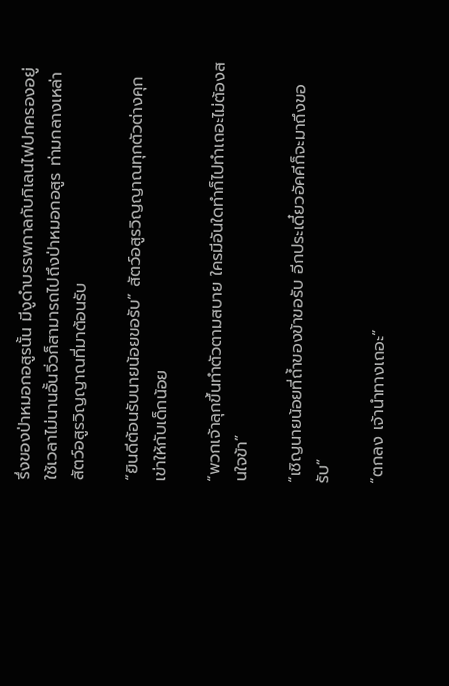รึ่งของป่าหมอกอสูรนั้น มีงูดำบรรพกาลกับกิเลนไฟปกครองอยู่ ใช้เวลาไม่นานอั้นจิ่วก็สามารถไปถึงป่าหมอกอสูร ท่ามกลางเหล่าสัตว์อสูรวิญญาณที่มาต้อนรับ

“ยินดีต้อนรับนายน้อยขอรับ” สัตว์อสูรวิญญาณทุกตัวต่างคุกเข่าให้กับเด็กน้อย

“พวกเจ้าลุกขึ้นทำตัวตามสบาย ใครมีอันใดทำก็ไปทำเถอะไม่ต้องสนใจข้า”

“เชิญนายน้อยที่ถ้ำของข้าขอรับ อีกประเดี๋ยวอัคคีก็จะมาถึงขอรับ”

“ตกลง เจ้านำทางเถอะ”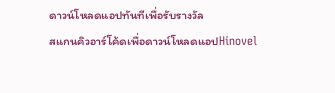ดาวน์โหลดแอปทันทีเพื่อรับรางวัล
สแกนคิวอาร์โค้ดเพื่อดาวน์โหลดแอปHinovel